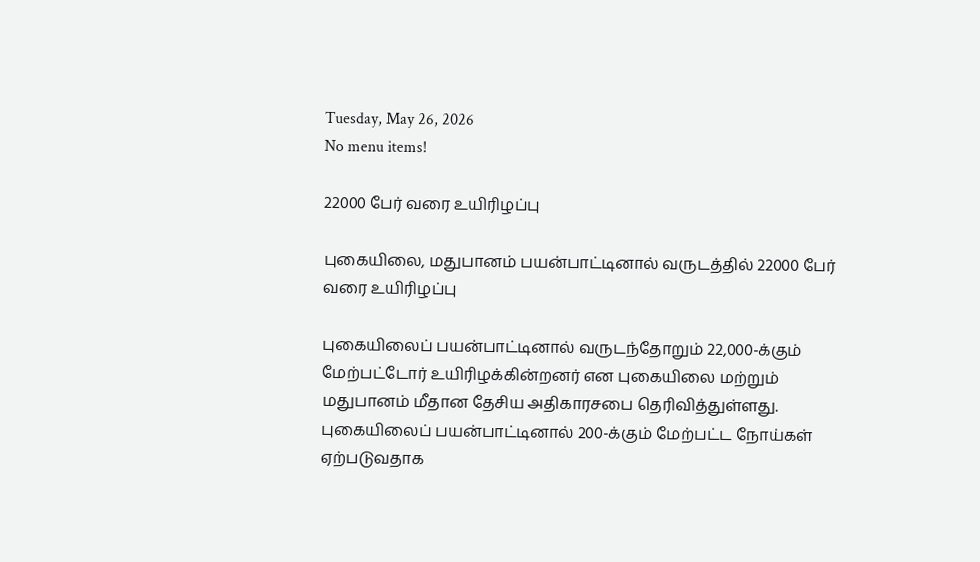Tuesday, May 26, 2026
No menu items!

22000 பேர் வரை உயிரிழப்பு

புகையிலை, மதுபானம் பயன்பாட்டினால் வருடத்தில் 22000 பேர் வரை உயிரிழப்பு

புகையிலைப் பயன்பாட்டினால் வருடந்தோறும் 22,000-க்கும் மேற்பட்டோர் உயிரிழக்கின்றனர் என புகையிலை மற்றும் மதுபானம் மீதான தேசிய அதிகாரசபை தெரிவித்துள்ளது. புகையிலைப் பயன்பாட்டினால் 200-க்கும் மேற்பட்ட நோய்கள் ஏற்படுவதாக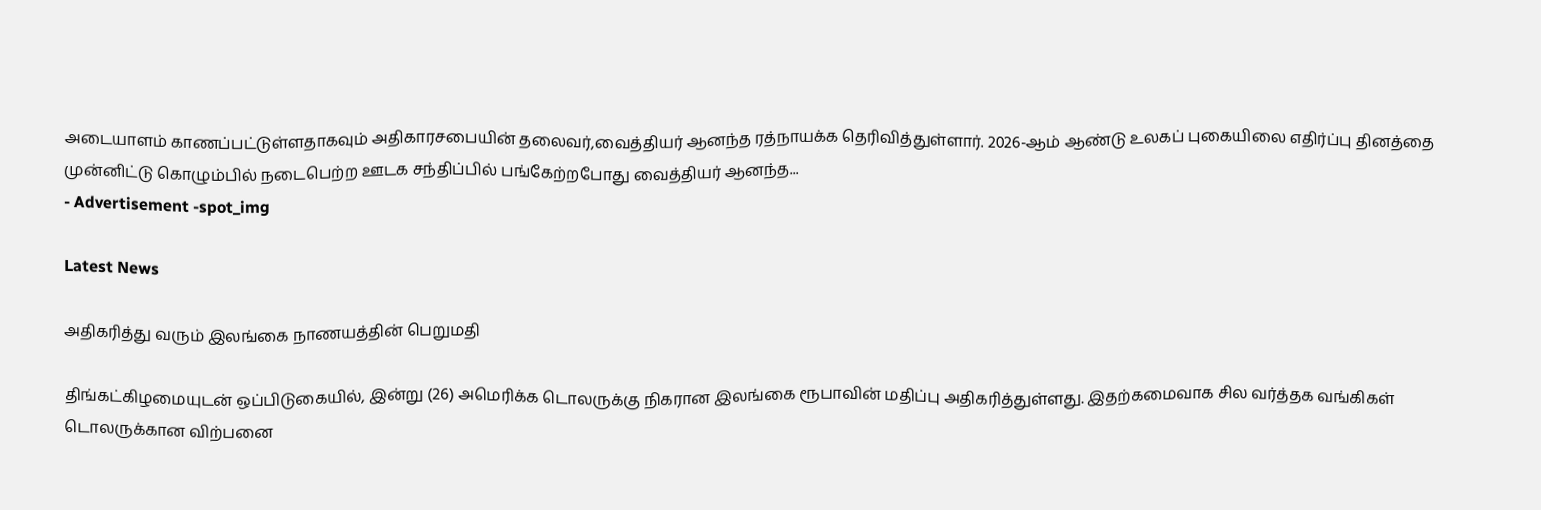அடையாளம் காணப்பட்டுள்ளதாகவும் அதிகாரசபையின் தலைவர்,வைத்தியர் ஆனந்த ரத்நாயக்க தெரிவித்துள்ளார். 2026-ஆம் ஆண்டு உலகப் புகையிலை எதிர்ப்பு தினத்தை முன்னிட்டு கொழும்பில் நடைபெற்ற ஊடக சந்திப்பில் பங்கேற்றபோது வைத்தியர் ஆனந்த...
- Advertisement -spot_img

Latest News

அதிகரித்து வரும் இலங்கை நாணயத்தின் பெறுமதி

திங்கட்கிழமையுடன் ஒப்பிடுகையில், இன்று (26) அமெரிக்க டொலருக்கு நிகரான இலங்கை ரூபாவின் மதிப்பு அதிகரித்துள்ளது. இதற்கமைவாக சில வர்த்தக வங்கிகள் டொலருக்கான விற்பனை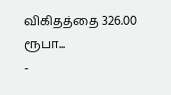விகிதத்தை 326.00 ரூபா...
-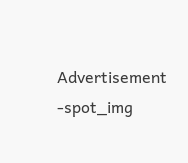Advertisement -spot_img